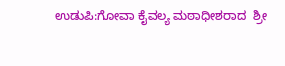ಉಡುಪಿ:ಗೋವಾ ಕೈವಲ್ಯ ಮಠಾಧೀಶರಾದ  ಶ್ರೀ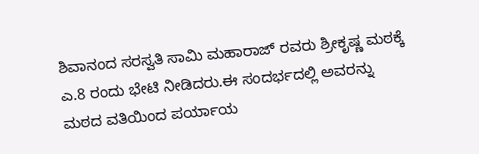ಶಿವಾನಂದ ಸರಸ್ವತಿ ಸಾಮಿ ಮಹಾರಾಜ್ ರವರು ಶ್ರೀಕೃಷ್ಣ ಮಠಕ್ಕೆ ಎ.8 ರಂದು ಭೇಟಿ ನೀಡಿದರು.ಈ ಸಂದರ್ಭದಲ್ಲಿ ಅವರನ್ನು ಮಠದ ವತಿಯಿಂದ ಪರ್ಯಾಯ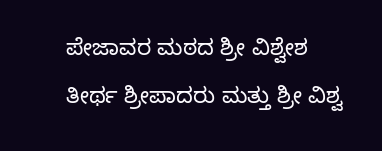ಪೇಜಾವರ ಮಠದ ಶ್ರೀ ವಿಶ್ವೇಶ ತೀರ್ಥ ಶ್ರೀಪಾದರು ಮತ್ತು ಶ್ರೀ ವಿಶ್ವ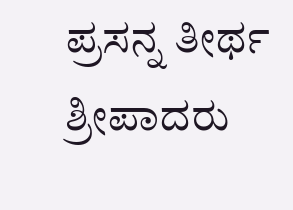ಪ್ರಸನ್ನ ತೀರ್ಥ ಶ್ರೀಪಾದರು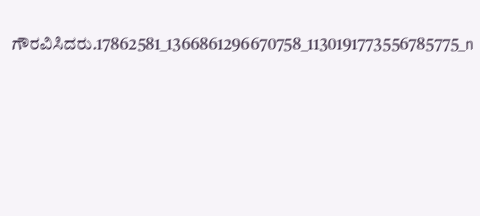ಗೌರವಿಸಿದರು.17862581_1366861296670758_1130191773556785775_n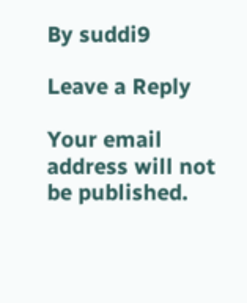By suddi9

Leave a Reply

Your email address will not be published.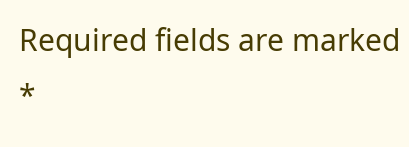Required fields are marked *